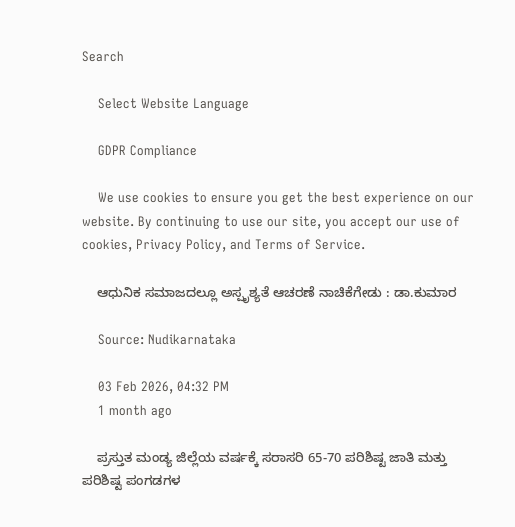Search

    Select Website Language

    GDPR Compliance

    We use cookies to ensure you get the best experience on our website. By continuing to use our site, you accept our use of cookies, Privacy Policy, and Terms of Service.

    ಆಧುನಿಕ ಸಮಾಜದಲ್ಲೂ ಅಸ್ಪೃಶ್ಯತೆ ಆಚರಣೆ ನಾಚಿಕೆಗೇಡು : ಡಾ.ಕುಮಾರ

    Source: Nudikarnataka

    03 Feb 2026, 04:32 PM
    1 month ago

    ಪ್ರಸ್ತುತ ಮಂಡ್ಯ ಜಿಲ್ಲೆಯ ವರ್ಷಕ್ಕೆ ಸರಾಸರಿ 65-70 ಪರಿಶಿಷ್ಟ ಜಾತಿ ಮತ್ತು ಪರಿಶಿಷ್ಟ ಪಂಗಡಗಳ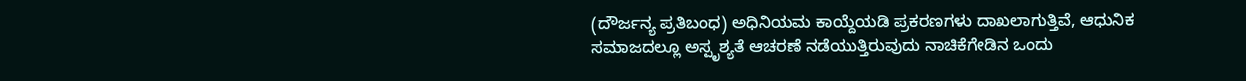(ದೌರ್ಜನ್ಯ ಪ್ರತಿಬಂಧ) ಅಧಿನಿಯಮ ಕಾಯ್ದೆಯಡಿ ಪ್ರಕರಣಗಳು ದಾಖಲಾಗುತ್ತಿವೆ, ಆಧುನಿಕ ಸಮಾಜದಲ್ಲೂ ಅಸ್ಪೃಶ್ಯತೆ ಆಚರಣೆ ನಡೆಯುತ್ತಿರುವುದು ನಾಚಿಕೆಗೇಡಿನ ಒಂದು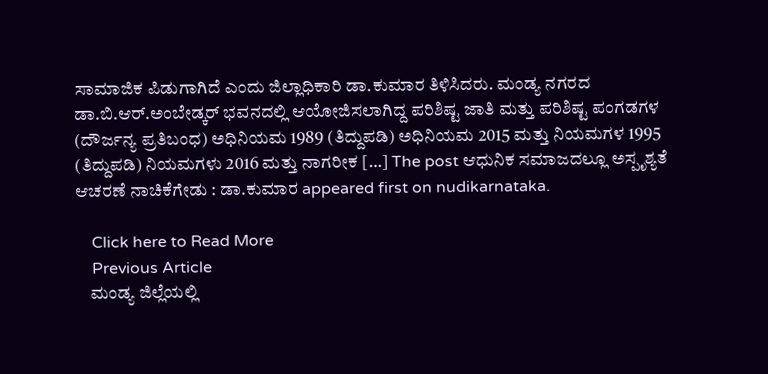ಸಾಮಾಜಿಕ ಪಿಡುಗಾಗಿದೆ ಎಂದು ಜಿಲ್ಲಾಧಿಕಾರಿ ಡಾ.ಕುಮಾರ ತಿಳಿಸಿದರು. ಮಂಡ್ಯ ನಗರದ ಡಾ.ಬಿ.ಆರ್.ಅಂಬೇಡ್ಕರ್ ಭವನದಲ್ಲಿ ಆಯೋಜಿಸಲಾಗಿದ್ದ ಪರಿಶಿಷ್ಟ ಜಾತಿ ಮತ್ತು ಪರಿಶಿಷ್ಟ ಪಂಗಡಗಳ (ದೌರ್ಜನ್ಯ ಪ್ರತಿಬಂಧ) ಅಧಿನಿಯಮ 1989 (ತಿದ್ದುಪಡಿ) ಅಧಿನಿಯಮ 2015 ಮತ್ತು ನಿಯಮಗಳ 1995 (ತಿದ್ದುಪಡಿ) ನಿಯಮಗಳು 2016 ಮತ್ತು ನಾಗರೀಕ […] The post ಆಧುನಿಕ ಸಮಾಜದಲ್ಲೂ ಅಸ್ಪೃಶ್ಯತೆ ಆಚರಣೆ ನಾಚಿಕೆಗೇಡು : ಡಾ.ಕುಮಾರ appeared first on nudikarnataka.

    Click here to Read More
    Previous Article
    ಮಂಡ್ಯ ಜಿಲ್ಲೆಯಲ್ಲಿ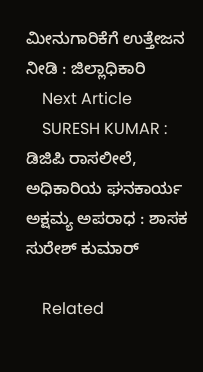ಮೀನುಗಾರಿಕೆಗೆ ಉತ್ತೇಜನ ನೀಡಿ : ಜಿಲ್ಲಾಧಿಕಾರಿ
    Next Article
    SURESH KUMAR : ಡಿಜಿಪಿ ರಾಸಲೀಲೆ, ಅಧಿಕಾರಿಯ ಘನಕಾರ್ಯ ಅಕ್ಷಮ್ಯ ಅಪರಾಧ : ಶಾಸಕ ಸುರೇಶ್ ಕುಮಾರ್

    Related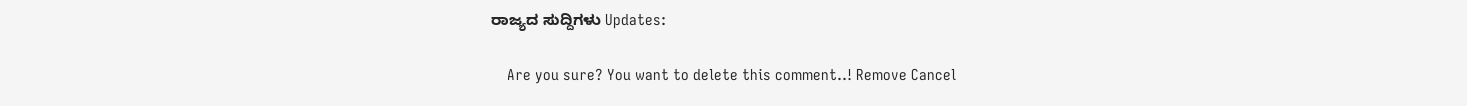ರಾಜ್ಯದ ಸುದ್ದಿಗಳು Updates:

    Are you sure? You want to delete this comment..! Remove Cancel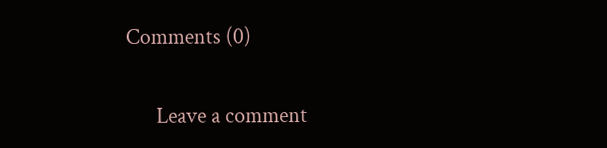Comments (0)

      Leave a comment